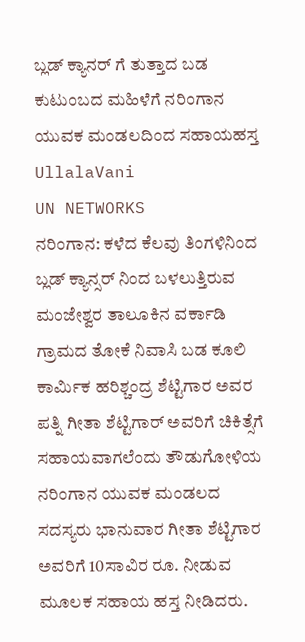ಬ್ಲಡ್ ಕ್ಯಾನರ್ ಗೆ ತುತ್ತಾದ ಬಡ ಕುಟುಂಬದ ಮಹಿಳೆಗೆ ನರಿಂಗಾನ ಯುವಕ ಮಂಡಲದಿಂದ ಸಹಾಯಹಸ್ತ
UllalaVani
UN NETWORKS
ನರಿಂಗಾನ: ಕಳೆದ ಕೆಲವು ತಿಂಗಳಿನಿಂದ ಬ್ಲಡ್ ಕ್ಯಾನ್ಸರ್ ನಿಂದ ಬಳಲುತ್ತಿರುವ ಮಂಜೇಶ್ವರ ತಾಲೂಕಿನ ವರ್ಕಾಡಿ ಗ್ರಾಮದ ತೋಕೆ ನಿವಾಸಿ ಬಡ ಕೂಲಿ ಕಾರ್ಮಿಕ ಹರಿಶ್ಚಂದ್ರ ಶೆಟ್ಟಿಗಾರ ಅವರ ಪತ್ನಿ ಗೀತಾ ಶೆಟ್ಟಿಗಾರ್ ಅವರಿಗೆ ಚಿಕಿತ್ಸೆಗೆ ಸಹಾಯವಾಗಲೆಂದು ತೌಡುಗೋಳಿಯ ನರಿಂಗಾನ ಯುವಕ ಮಂಡಲದ ಸದಸ್ಯರು ಭಾನುವಾರ ಗೀತಾ ಶೆಟ್ಟಿಗಾರ ಅವರಿಗೆ 10ಸಾವಿರ ರೂ. ನೀಡುವ ಮೂಲಕ ಸಹಾಯ ಹಸ್ತ ನೀಡಿದರು.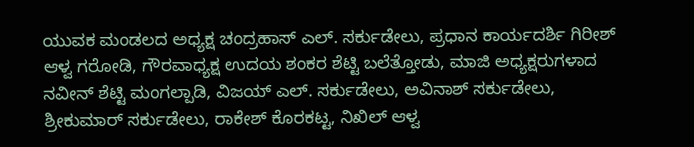ಯುವಕ ಮಂಡಲದ ಅಧ್ಯಕ್ಷ ಚಂದ್ರಹಾಸ್ ಎಲ್. ಸರ್ಕುಡೇಲು, ಪ್ರಧಾನ ಕಾರ್ಯದರ್ಶಿ ಗಿರೀಶ್ ಆಳ್ವ ಗರೋಡಿ, ಗೌರವಾಧ್ಯಕ್ಷ ಉದಯ ಶಂಕರ ಶೆಟ್ಟಿ ಬಲೆತ್ತೋಡು, ಮಾಜಿ ಅಧ್ಯಕ್ಷರುಗಳಾದ ನವೀನ್ ಶೆಟ್ಟಿ ಮಂಗಲ್ಪಾಡಿ, ವಿಜಯ್ ಎಲ್. ಸರ್ಕುಡೇಲು, ಅವಿನಾಶ್ ಸರ್ಕುಡೇಲು, ಶ್ರೀಕುಮಾರ್ ಸರ್ಕುಡೇಲು, ರಾಕೇಶ್ ಕೊರಕಟ್ಟ, ನಿಖಿಲ್ ಆಳ್ವ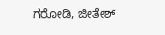ಗರೋಡಿ, ಜೀತೇಶ್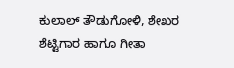ಕುಲಾಲ್ ತೌಡುಗೋಳಿ, ಶೇಖರ ಶೆಟ್ಟಿಗಾರ ಹಾಗೂ ಗೀತಾ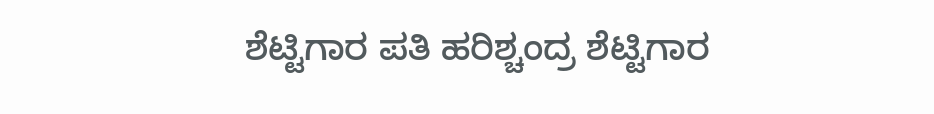ಶೆಟ್ಟಿಗಾರ ಪತಿ ಹರಿಶ್ಚಂದ್ರ ಶೆಟ್ಟಿಗಾರ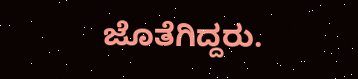ಜೊತೆಗಿದ್ದರು.